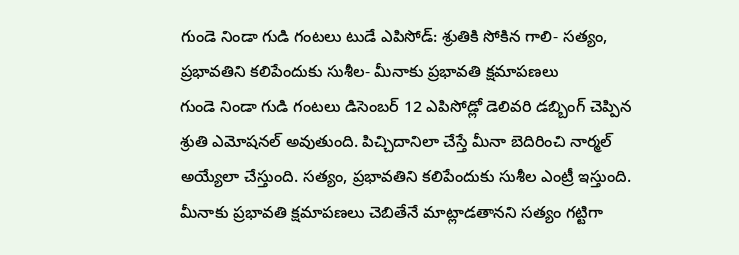గుండె నిండా గుడి గంటలు టుడే ఎపిసోడ్: శ్రుతికి సోకిన గాలి- సత్యం, ప్రభావతిని కలిపేందుకు సుశీల- మీనాకు ప్రభావతి క్షమాపణలు
గుండె నిండా గుడి గంటలు డిసెంబర్ 12 ఎపిసోడ్లో డెలివరి డబ్బింగ్ చెప్పిన శ్రుతి ఎమోషనల్ అవుతుంది. పిచ్చిదానిలా చేస్తే మీనా బెదిరించి నార్మల్ అయ్యేలా చేస్తుంది. సత్యం, ప్రభావతిని కలిపేందుకు సుశీల ఎంట్రీ ఇస్తుంది. మీనాకు ప్రభావతి క్షమాపణలు చెబితేనే మాట్లాడతానని సత్యం గట్టిగా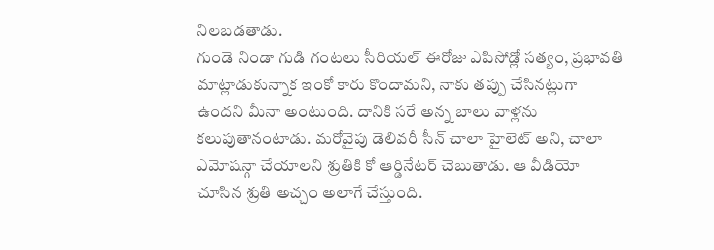నిలబడతాడు.
గుండె నిండా గుడి గంటలు సీరియల్ ఈరోజు ఎపిసోడ్లో సత్యం, ప్రభావతి మాట్లాడుకున్నాక ఇంకో కారు కొందామని, నాకు తప్పు చేసినట్లుగా ఉందని మీనా అంటుంది. దానికి సరే అన్న బాలు వాళ్లను కలుపుతానంటాడు. మరోవైపు డెలివరీ సీన్ చాలా హైలెట్ అని, చాలా ఎమోషన్గా చేయాలని శ్రుతికి కో ఆర్డినేటర్ చెబుతాడు. ఆ వీడియో చూసిన శ్రుతి అచ్చం అలాగే చేస్తుంది.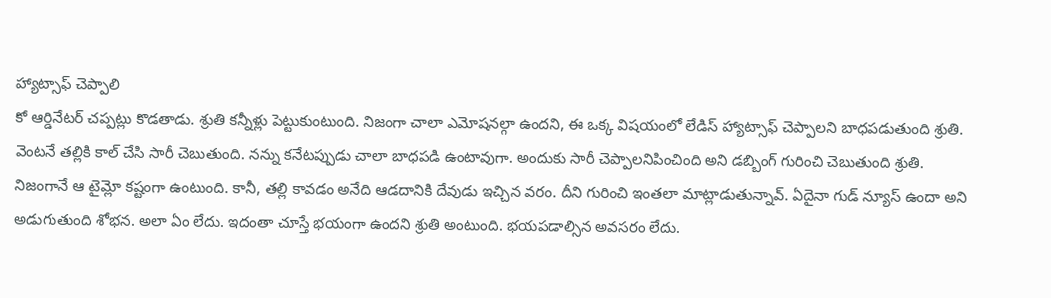హ్యాట్సాఫ్ చెప్పాలి
కో ఆర్డినేటర్ చప్పట్లు కొడతాడు. శ్రుతి కన్నీళ్లు పెట్టుకుంటుంది. నిజంగా చాలా ఎమోషనల్గా ఉందని, ఈ ఒక్క విషయంలో లేడిస్ హ్యాట్సాఫ్ చెప్పాలని బాధపడుతుంది శ్రుతి. వెంటనే తల్లికి కాల్ చేసి సారీ చెబుతుంది. నన్ను కనేటప్పుడు చాలా బాధపడి ఉంటావుగా. అందుకు సారీ చెప్పాలనిపించింది అని డబ్బింగ్ గురించి చెబుతుంది శ్రుతి.
నిజంగానే ఆ టైమ్లో కష్టంగా ఉంటుంది. కానీ, తల్లి కావడం అనేది ఆడదానికి దేవుడు ఇచ్చిన వరం. దీని గురించి ఇంతలా మాట్లాడుతున్నావ్. ఏదైనా గుడ్ న్యూస్ ఉందా అని అడుగుతుంది శోభన. అలా ఏం లేదు. ఇదంతా చూస్తే భయంగా ఉందని శ్రుతి అంటుంది. భయపడాల్సిన అవసరం లేదు.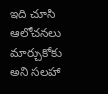ఇది చూసి ఆలోచనలు మార్చుకోకు అని సలహా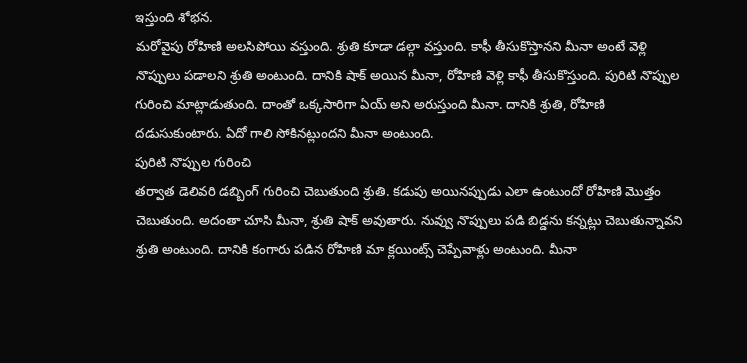ఇస్తుంది శోభన.
మరోవైపు రోహిణి అలసిపోయి వస్తుంది. శ్రుతి కూడా డల్గా వస్తుంది. కాఫీ తీసుకొస్తానని మీనా అంటే వెళ్లి నొప్పులు పడాలని శ్రుతి అంటుంది. దానికి షాక్ అయిన మీనా, రోహిణి వెళ్లి కాఫీ తీసుకొస్తుంది. పురిటి నొప్పుల గురించి మాట్లాడుతుంది. దాంతో ఒక్కసారిగా ఏయ్ అని అరుస్తుంది మీనా. దానికి శ్రుతి, రోహిణి దడుసుకుంటారు. ఏదో గాలి సోకినట్లుందని మీనా అంటుంది.
పురిటి నొప్పుల గురించి
తర్వాత డెలివరి డబ్బింగ్ గురించి చెబుతుంది శ్రుతి. కడుపు అయినప్పుడు ఎలా ఉంటుందో రోహిణి మొత్తం చెబుతుంది. అదంతా చూసి మీనా, శ్రుతి షాక్ అవుతారు. నువ్వు నొప్పులు పడి బిడ్డను కన్నట్లు చెబుతున్నావని శ్రుతి అంటుంది. దానికి కంగారు పడిన రోహిణి మా క్లయింట్స్ చెప్పేవాళ్లు అంటుంది. మీనా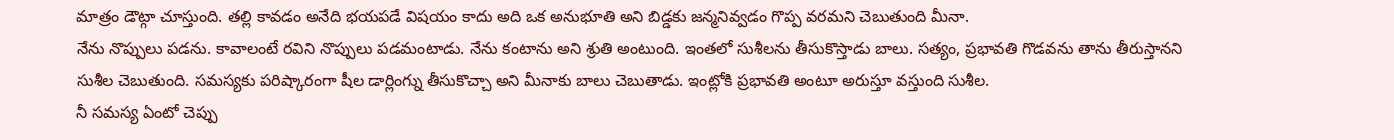మాత్రం డౌట్గా చూస్తుంది. తల్లి కావడం అనేది భయపడే విషయం కాదు అది ఒక అనుభూతి అని బిడ్డకు జన్మనివ్వడం గొప్ప వరమని చెబుతుంది మీనా.
నేను నొప్పులు పడను. కావాలంటే రవిని నొప్పులు పడమంటాడు. నేను కంటాను అని శ్రుతి అంటుంది. ఇంతలో సుశీలను తీసుకొస్తాడు బాలు. సత్యం, ప్రభావతి గొడవను తాను తీరుస్తానని సుశీల చెబుతుంది. సమస్యకు పరిష్కారంగా షీల డార్లింగ్ను తీసుకొచ్చా అని మీనాకు బాలు చెబుతాడు. ఇంట్లోకి ప్రభావతి అంటూ అరుస్తూ వస్తుంది సుశీల.
నీ సమస్య ఏంటో చెప్పు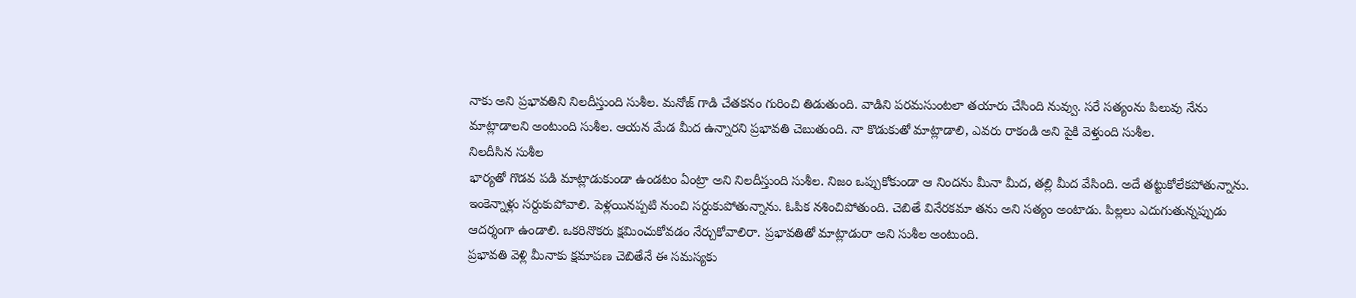నాకు అని ప్రభావతిని నిలదీస్తుంది సుశీల. మనోజ్ గాడి చేతకనం గురించి తిడుతుంది. వాడిని పరమసుంటలా తయారు చేసింది నువ్వు. సరే సత్యంను పిలువు నేను మాట్లాడాలని అంటుంది సుశీల. ఆయన మేడ మీద ఉన్నారని ప్రభావతి చెబుతుంది. నా కొడుకుతో మాట్లాడాలి, ఎవరు రాకండి అని పైకి వెళ్తుంది సుశీల.
నిలదీసిన సుశీల
భార్యతో గొడవ పడి మాట్లాడుకుండా ఉండటం ఏంట్రా అని నిలదీస్తుంది సుశీల. నిజం ఒప్పుకోకుండా ఆ నిందను మీనా మీద, తల్లి మీద వేసింది. అదే తట్టుకోలేకపోతున్నాను. ఇంకెన్నాళ్లు సర్దుకుపోవాలి. పెళ్లయినప్పటి నుంచి సర్దుకుపోతున్నాను. ఓపిక నశించిపోతుంది. చెబితే వినేరకమా తను అని సత్యం అంటాడు. పిల్లలు ఎదుగుతున్నప్పుడు ఆదర్శంగా ఉండాలి. ఒకరినొకరు క్షమించుకోవడం నేర్చుకోవాలిరా. ప్రభావతితో మాట్లాడురా అని సుశీల అంటుంది.
ప్రభావతి వెళ్లి మీనాకు క్షమాపణ చెబితేనే ఈ సమస్యకు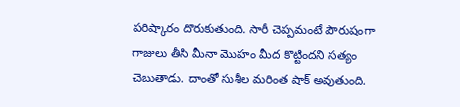పరిష్కారం దొరుకుతుంది. సారీ చెప్పమంటే పౌరుషంగా గాజులు తీసి మీనా మొహం మీద కొట్టిందని సత్యం చెబుతాడు. దాంతో సుశీల మరింత షాక్ అవుతుంది.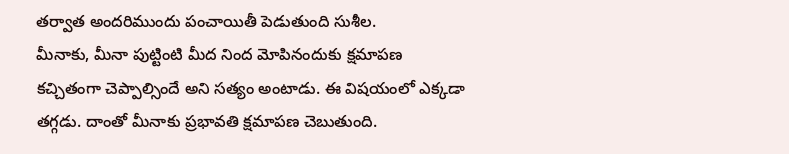తర్వాత అందరిముందు పంచాయితీ పెడుతుంది సుశీల.
మీనాకు, మీనా పుట్టింటి మీద నింద మోపినందుకు క్షమాపణ కచ్చితంగా చెప్పాల్సిందే అని సత్యం అంటాడు. ఈ విషయంలో ఎక్కడా తగ్గడు. దాంతో మీనాకు ప్రభావతి క్షమాపణ చెబుతుంది.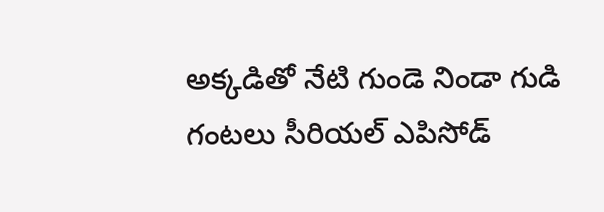అక్కడితో నేటి గుండె నిండా గుడి గంటలు సీరియల్ ఎపిసోడ్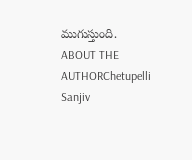ముగుస్తుంది.
ABOUT THE AUTHORChetupelli Sanjiv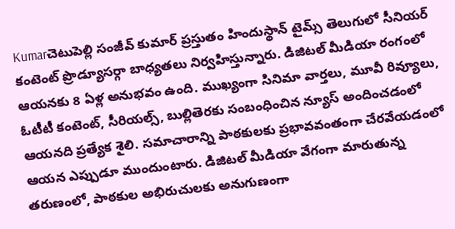Kumarచెటుపెల్లి సంజీవ్ కుమార్ ప్రస్తుతం హిందుస్థాన్ టైమ్స్ తెలుగులో సీనియర్ కంటెంట్ ప్రొడ్యూసర్గా బాధ్యతలు నిర్వహిస్తున్నారు. డిజిటల్ మీడియా రంగంలో ఆయనకు 8 ఏళ్ల అనుభవం ఉంది. ముఖ్యంగా సినిమా వార్తలు, మూవీ రివ్యూలు, ఓటీటీ కంటెంట్, సీరియల్స్, బుల్లితెరకు సంబంధించిన న్యూస్ అందించడంలో ఆయనది ప్రత్యేక శైలి. సమాచారాన్ని పాఠకులకు ప్రభావవంతంగా చేరవేయడంలో ఆయన ఎప్పుడూ ముందుంటారు. డిజిటల్ మీడియా వేగంగా మారుతున్న తరుణంలో, పాఠకుల అభిరుచులకు అనుగుణంగా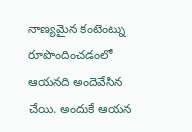నాణ్యమైన కంటెంట్ను రూపొందించడంలో ఆయనది అందెవేసిన చేయి. అందుకే ఆయన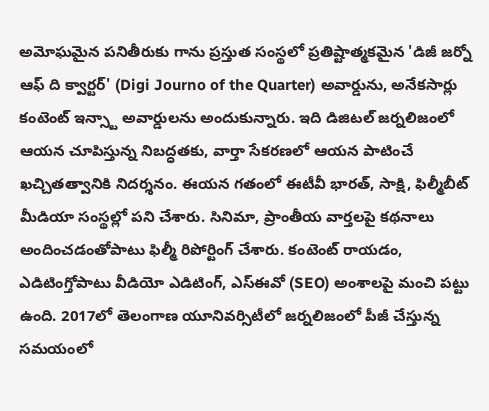అమోఘమైన పనితీరుకు గాను ప్రస్తుత సంస్థలో ప్రతిష్టాత్మకమైన 'డిజీ జర్నో ఆఫ్ ది క్వార్టర్' (Digi Journo of the Quarter) అవార్డును, అనేకసార్లు కంటెంట్ ఇన్స్టా అవార్డులను అందుకున్నారు. ఇది డిజిటల్ జర్నలిజంలో ఆయన చూపిస్తున్న నిబద్ధతకు, వార్తా సేకరణలో ఆయన పాటించే ఖచ్చితత్వానికి నిదర్శనం. ఈయన గతంలో ఈటీవీ భారత్, సాక్షి, ఫిల్మీబీట్ మీడియా సంస్థల్లో పని చేశారు. సినిమా, ప్రాంతీయ వార్తలపై కథనాలు అందించడంతోపాటు ఫిల్మీ రిపోర్టింగ్ చేశారు. కంటెంట్ రాయడం, ఎడిటింగ్తోపాటు వీడియో ఎడిటింగ్, ఎస్ఈవో (SEO) అంశాలపై మంచి పట్టు ఉంది. 2017లో తెలంగాణ యూనివర్సిటీలో జర్నలిజంలో పీజీ చేస్తున్న సమయంలో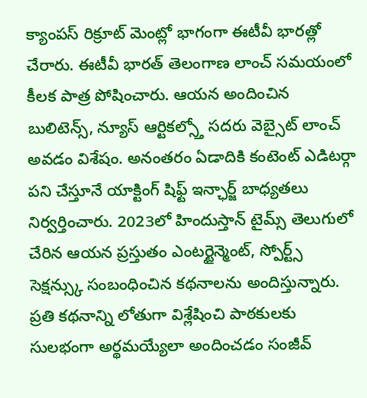క్యాంపస్ రిక్రూట్ మెంట్లో భాగంగా ఈటీవీ భారత్లో చేరారు. ఈటీవీ భారత్ తెలంగాణ లాంచ్ సమయంలో కీలక పాత్ర పోషించారు. ఆయన అందించిన బులిటెన్స్, న్యూస్ ఆర్టికల్స్తో సదరు వెబ్సైట్ లాంచ్ అవడం విశేషం. అనంతరం ఏడాదికి కంటెంట్ ఎడిటర్గా పని చేస్తూనే యాక్టింగ్ షిఫ్ట్ ఇన్ఛార్జ్ బాధ్యతలు నిర్వర్తించారు. 2023లో హిందుస్తాన్ టైమ్స్ తెలుగులో చేరిన ఆయన ప్రస్తుతం ఎంటర్టైన్మెంట్, స్పోర్ట్స్ సెక్షన్స్కు సంబంధించిన కథనాలను అందిస్తున్నారు. ప్రతి కథనాన్ని లోతుగా విశ్లేషించి పాఠకులకు సులభంగా అర్థమయ్యేలా అందించడం సంజీవ్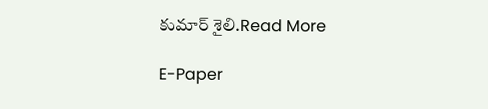కుమార్ శైలి.Read More

E-Paper